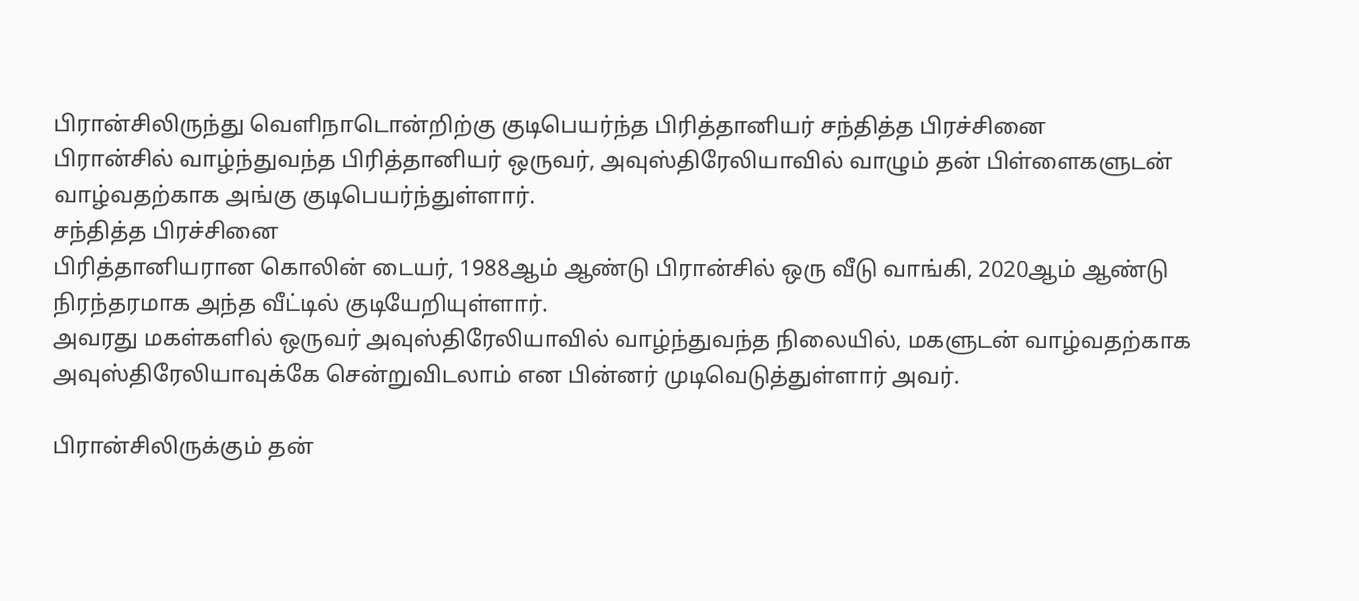பிரான்சிலிருந்து வெளிநாடொன்றிற்கு குடிபெயர்ந்த பிரித்தானியர் சந்தித்த பிரச்சினை
பிரான்சில் வாழ்ந்துவந்த பிரித்தானியர் ஒருவர், அவுஸ்திரேலியாவில் வாழும் தன் பிள்ளைகளுடன் வாழ்வதற்காக அங்கு குடிபெயர்ந்துள்ளார்.
சந்தித்த பிரச்சினை
பிரித்தானியரான கொலின் டையர், 1988ஆம் ஆண்டு பிரான்சில் ஒரு வீடு வாங்கி, 2020ஆம் ஆண்டு நிரந்தரமாக அந்த வீட்டில் குடியேறியுள்ளார்.
அவரது மகள்களில் ஒருவர் அவுஸ்திரேலியாவில் வாழ்ந்துவந்த நிலையில், மகளுடன் வாழ்வதற்காக அவுஸ்திரேலியாவுக்கே சென்றுவிடலாம் என பின்னர் முடிவெடுத்துள்ளார் அவர்.

பிரான்சிலிருக்கும் தன்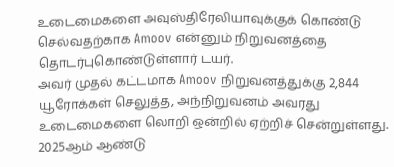உடைமைகளை அவுஸ்திரேலியாவுக்குக் கொண்டு செல்வதற்காக Amoov என்னும் நிறுவனத்தை தொடர்புகொண்டுள்ளார் டயர்.
அவர் முதல் கட்டமாக Amoov நிறுவனத்துக்கு 2,844 யூரோக்கள் செலுத்த, அந்நிறுவனம் அவரது உடைமைகளை லொறி ஒன்றில் ஏற்றிச் சென்றுள்ளது.
2025ஆம் ஆண்டு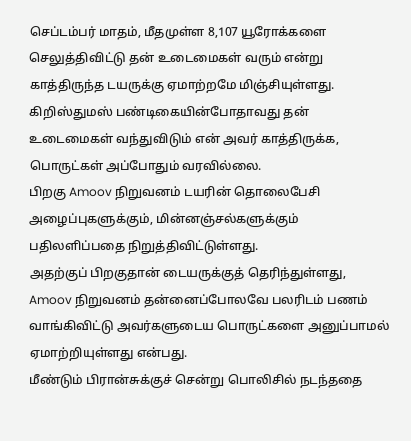செப்டம்பர் மாதம், மீதமுள்ள 8,107 யூரோக்களை செலுத்திவிட்டு தன் உடைமைகள் வரும் என்று காத்திருந்த டயருக்கு ஏமாற்றமே மிஞ்சியுள்ளது.
கிறிஸ்துமஸ் பண்டிகையின்போதாவது தன் உடைமைகள் வந்துவிடும் என் அவர் காத்திருக்க, பொருட்கள் அப்போதும் வரவில்லை.
பிறகு Amoov நிறுவனம் டயரின் தொலைபேசி அழைப்புகளுக்கும், மின்னஞ்சல்களுக்கும் பதிலளிப்பதை நிறுத்திவிட்டுள்ளது.
அதற்குப் பிறகுதான் டையருக்குத் தெரிந்துள்ளது, Amoov நிறுவனம் தன்னைப்போலவே பலரிடம் பணம் வாங்கிவிட்டு அவர்களுடைய பொருட்களை அனுப்பாமல் ஏமாற்றியுள்ளது என்பது.
மீண்டும் பிரான்சுக்குச் சென்று பொலிசில் நடந்ததை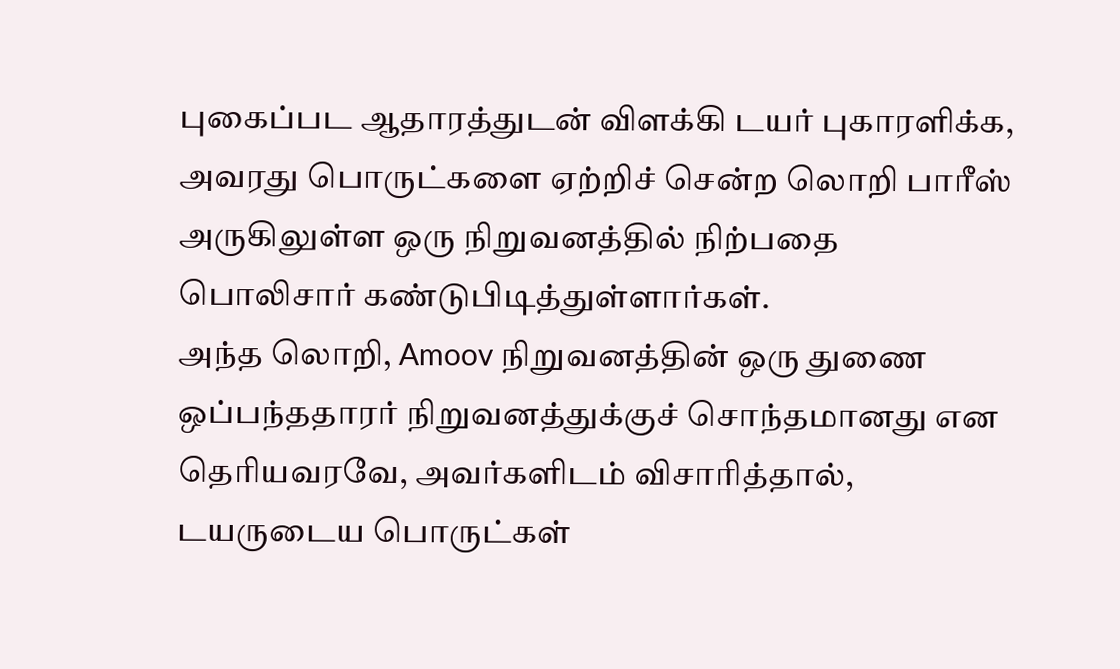புகைப்பட ஆதாரத்துடன் விளக்கி டயர் புகாரளிக்க, அவரது பொருட்களை ஏற்றிச் சென்ற லொறி பாரீஸ் அருகிலுள்ள ஒரு நிறுவனத்தில் நிற்பதை பொலிசார் கண்டுபிடித்துள்ளார்கள்.
அந்த லொறி, Amoov நிறுவனத்தின் ஒரு துணை ஒப்பந்ததாரர் நிறுவனத்துக்குச் சொந்தமானது என தெரியவரவே, அவர்களிடம் விசாரித்தால், டயருடைய பொருட்கள்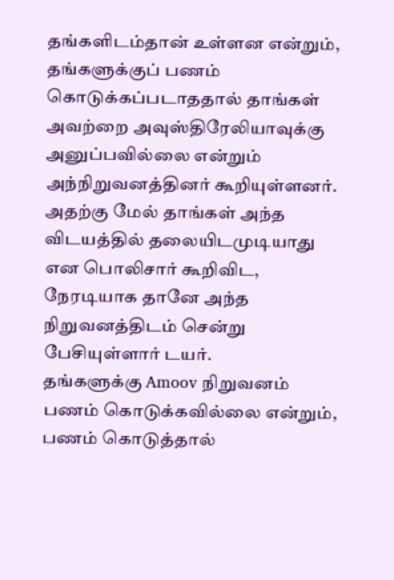தங்களிடம்தான் உள்ளன என்றும், தங்களுக்குப் பணம் கொடுக்கப்படாததால் தாங்கள் அவற்றை அவுஸ்திரேலியாவுக்கு அனுப்பவில்லை என்றும் அந்நிறுவனத்தினர் கூறியுள்ளனர்.
அதற்கு மேல் தாங்கள் அந்த விடயத்தில் தலையிடமுடியாது என பொலிசார் கூறிவிட, நேரடியாக தானே அந்த நிறுவனத்திடம் சென்று பேசியுள்ளார் டயர்.
தங்களுக்கு Amoov நிறுவனம் பணம் கொடுக்கவில்லை என்றும், பணம் கொடுத்தால்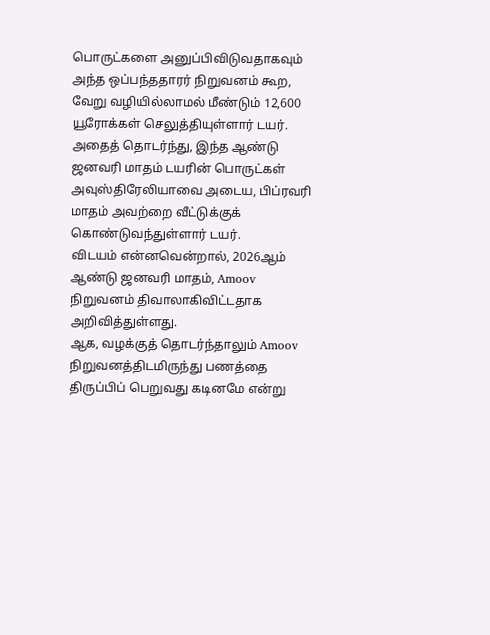பொருட்களை அனுப்பிவிடுவதாகவும் அந்த ஒப்பந்ததாரர் நிறுவனம் கூற, வேறு வழியில்லாமல் மீண்டும் 12,600 யூரோக்கள் செலுத்தியுள்ளார் டயர்.
அதைத் தொடர்ந்து, இந்த ஆண்டு ஜனவரி மாதம் டயரின் பொருட்கள் அவுஸ்திரேலியாவை அடைய, பிப்ரவரி மாதம் அவற்றை வீட்டுக்குக் கொண்டுவந்துள்ளார் டயர்.
விடயம் என்னவென்றால், 2026ஆம் ஆண்டு ஜனவரி மாதம், Amoov நிறுவனம் திவாலாகிவிட்டதாக அறிவித்துள்ளது.
ஆக, வழக்குத் தொடர்ந்தாலும் Amoov நிறுவனத்திடமிருந்து பணத்தை திருப்பிப் பெறுவது கடினமே என்று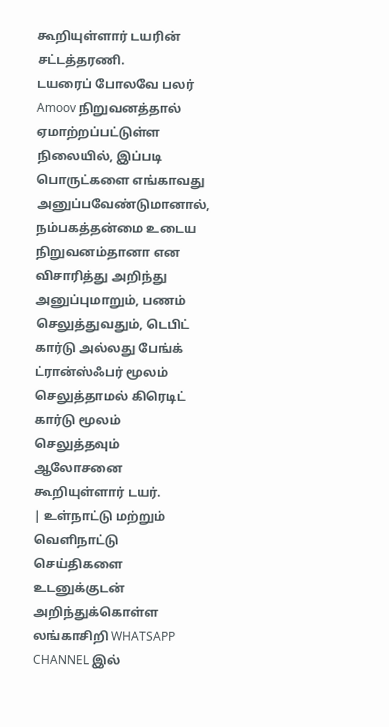கூறியுள்ளார் டயரின் சட்டத்தரணி.
டயரைப் போலவே பலர் Amoov நிறுவனத்தால் ஏமாற்றப்பட்டுள்ள நிலையில், இப்படி பொருட்களை எங்காவது அனுப்பவேண்டுமானால், நம்பகத்தன்மை உடைய நிறுவனம்தானா என விசாரித்து அறிந்து அனுப்புமாறும், பணம் செலுத்துவதும், டெபிட் கார்டு அல்லது பேங்க் ட்ரான்ஸ்ஃபர் மூலம் செலுத்தாமல் கிரெடிட் கார்டு மூலம் செலுத்தவும் ஆலோசனை கூறியுள்ளார் டயர்.
| உள்நாட்டு மற்றும் வெளிநாட்டு செய்திகளை உடனுக்குடன் அறிந்துக்கொள்ள லங்காசிறி WHATSAPP CHANNEL இல்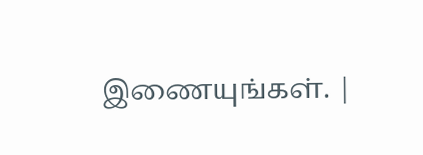இணையுங்கள். |